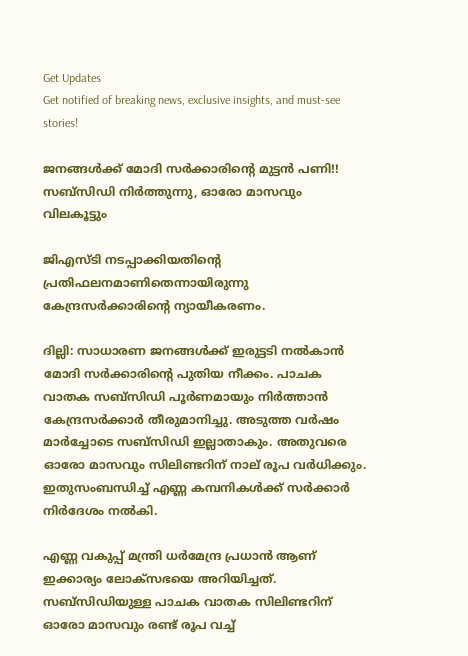Get Updates
Get notified of breaking news, exclusive insights, and must-see stories!

ജനങ്ങള്‍ക്ക് മോദി സര്‍ക്കാരിന്റെ മുട്ടന്‍ പണി!! സബ്‌സിഡി നിര്‍ത്തുന്നു, ഓരോ മാസവും വിലകൂട്ടും

ജിഎസ്ടി നടപ്പാക്കിയതിന്റെ പ്രതിഫലനമാണിതെന്നായിരുന്നു കേന്ദ്രസര്‍ക്കാരിന്റെ ന്യായീകരണം.

ദില്ലി: സാധാരണ ജനങ്ങള്‍ക്ക് ഇരുട്ടടി നല്‍കാന്‍ മോദി സര്‍ക്കാരിന്റെ പുതിയ നീക്കം. പാചക വാതക സബ്‌സിഡി പൂര്‍ണമായും നിര്‍ത്താന്‍ കേന്ദ്രസര്‍ക്കാര്‍ തീരുമാനിച്ചു. അടുത്ത വര്‍ഷം മാര്‍ച്ചോടെ സബ്‌സിഡി ഇല്ലാതാകും. അതുവരെ ഓരോ മാസവും സിലിണ്ടറിന് നാല് രൂപ വര്‍ധിക്കും. ഇതുസംബന്ധിച്ച് എണ്ണ കമ്പനികള്‍ക്ക് സര്‍ക്കാര്‍ നിര്‍ദേശം നല്‍കി.

എണ്ണ വകുപ്പ് മന്ത്രി ധര്‍മേന്ദ്ര പ്രധാന്‍ ആണ് ഇക്കാര്യം ലോക്‌സഭയെ അറിയിച്ചത്. സബ്‌സിഡിയുള്ള പാചക വാതക സിലിണ്ടറിന് ഓരോ മാസവും രണ്ട് രൂപ വച്ച്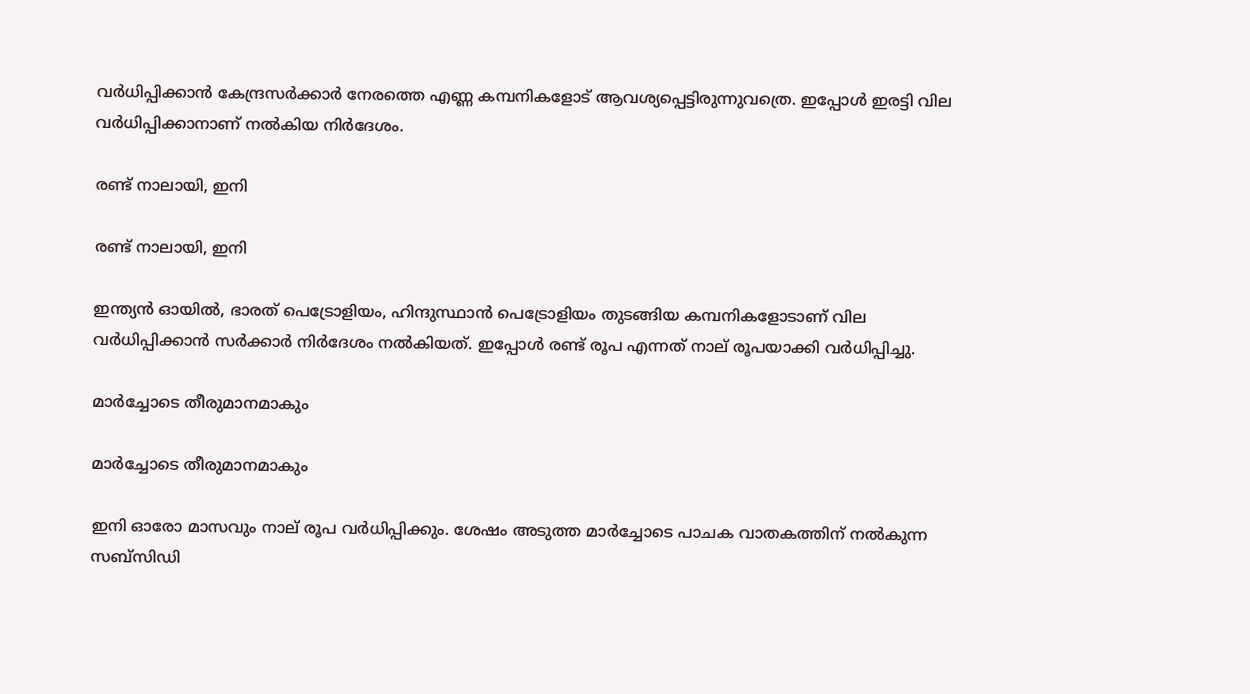വര്‍ധിപ്പിക്കാന്‍ കേന്ദ്രസര്‍ക്കാര്‍ നേരത്തെ എണ്ണ കമ്പനികളോട് ആവശ്യപ്പെട്ടിരുന്നുവത്രെ. ഇപ്പോള്‍ ഇരട്ടി വില വര്‍ധിപ്പിക്കാനാണ് നല്‍കിയ നിര്‍ദേശം.

രണ്ട് നാലായി, ഇനി

രണ്ട് നാലായി, ഇനി

ഇന്ത്യന്‍ ഓയില്‍, ഭാരത് പെട്രോളിയം, ഹിന്ദുസ്ഥാന്‍ പെട്രോളിയം തുടങ്ങിയ കമ്പനികളോടാണ് വില വര്‍ധിപ്പിക്കാന്‍ സര്‍ക്കാര്‍ നിര്‍ദേശം നല്‍കിയത്. ഇപ്പോള്‍ രണ്ട് രൂപ എന്നത് നാല് രൂപയാക്കി വര്‍ധിപ്പിച്ചു.

മാര്‍ച്ചോടെ തീരുമാനമാകും

മാര്‍ച്ചോടെ തീരുമാനമാകും

ഇനി ഓരോ മാസവും നാല് രൂപ വര്‍ധിപ്പിക്കും. ശേഷം അടുത്ത മാര്‍ച്ചോടെ പാചക വാതകത്തിന് നല്‍കുന്ന സബ്‌സിഡി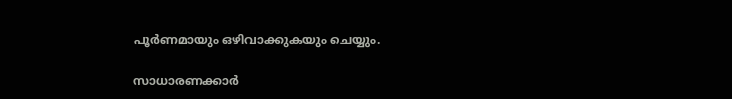പൂര്‍ണമായും ഒഴിവാക്കുകയും ചെയ്യും.

സാധാരണക്കാര്‍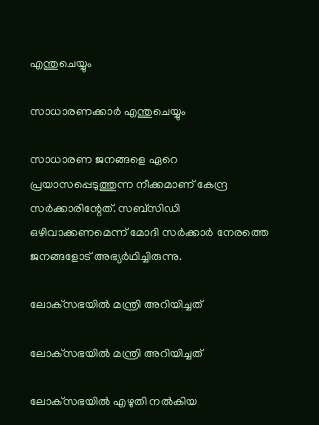എന്തുചെയ്യും

സാധാരണക്കാര്‍ എന്തുചെയ്യും

സാധാരണ ജനങ്ങളെ ഏറെ പ്രയാസപ്പെടുത്തുന്ന നീക്കമാണ് കേന്ദ്ര സര്‍ക്കാരിന്റേത്. സബ്‌സിഡി ഒഴിവാക്കണമെന്ന് മോദി സര്‍ക്കാര്‍ നേരത്തെ ജനങ്ങളോട് അഭ്യര്‍ഥിച്ചിരുന്നു.

ലോക്‌സഭയില്‍ മന്ത്രി അറിയിച്ചത്

ലോക്‌സഭയില്‍ മന്ത്രി അറിയിച്ചത്

ലോക്‌സഭയില്‍ എഴുതി നല്‍കിയ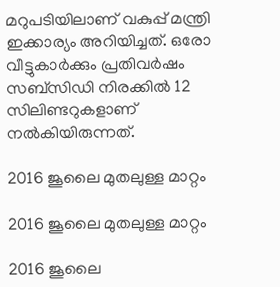മറുപടിയിലാണ് വകുപ്പ് മന്ത്രി ഇക്കാര്യം അറിയിച്ചത്. ഒരോ വീട്ടുകാര്‍ക്കും പ്രതിവര്‍ഷം സബ്‌സിഡി നിരക്കില്‍ 12 സിലിണ്ടറുകളാണ് നല്‍കിയിരുന്നത്.

2016 ജൂലൈ മുതലുള്ള മാറ്റം

2016 ജൂലൈ മുതലുള്ള മാറ്റം

2016 ജൂലൈ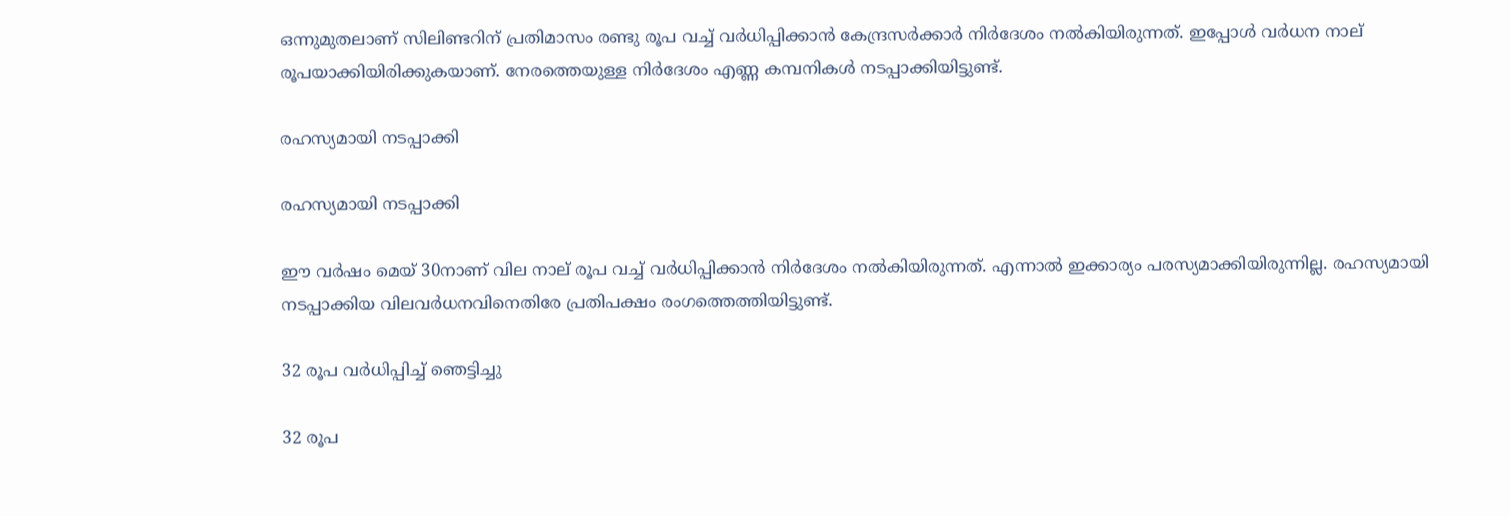ഒന്നുമുതലാണ് സിലിണ്ടറിന് പ്രതിമാസം രണ്ടു രൂപ വച്ച് വര്‍ധിപ്പിക്കാന്‍ കേന്ദ്രസര്‍ക്കാര്‍ നിര്‍ദേശം നല്‍കിയിരുന്നത്. ഇപ്പോള്‍ വര്‍ധന നാല് രൂപയാക്കിയിരിക്കുകയാണ്. നേരത്തെയുള്ള നിര്‍ദേശം എണ്ണ കമ്പനികള്‍ നടപ്പാക്കിയിട്ടുണ്ട്.

രഹസ്യമായി നടപ്പാക്കി

രഹസ്യമായി നടപ്പാക്കി

ഈ വര്‍ഷം മെയ് 30നാണ് വില നാല് രൂപ വച്ച് വര്‍ധിപ്പിക്കാന്‍ നിര്‍ദേശം നല്‍കിയിരുന്നത്. എന്നാല്‍ ഇക്കാര്യം പരസ്യമാക്കിയിരുന്നില്ല. രഹസ്യമായി നടപ്പാക്കിയ വിലവര്‍ധനവിനെതിരേ പ്രതിപക്ഷം രംഗത്തെത്തിയിട്ടുണ്ട്.

32 രൂപ വര്‍ധിപ്പിച്ച് ഞെട്ടിച്ചു

32 രൂപ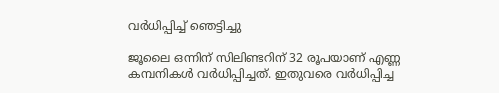വര്‍ധിപ്പിച്ച് ഞെട്ടിച്ചു

ജൂലൈ ഒന്നിന് സിലിണ്ടറിന് 32 രൂപയാണ് എണ്ണ കമ്പനികള്‍ വര്‍ധിപ്പിച്ചത്. ഇതുവരെ വര്‍ധിപ്പിച്ച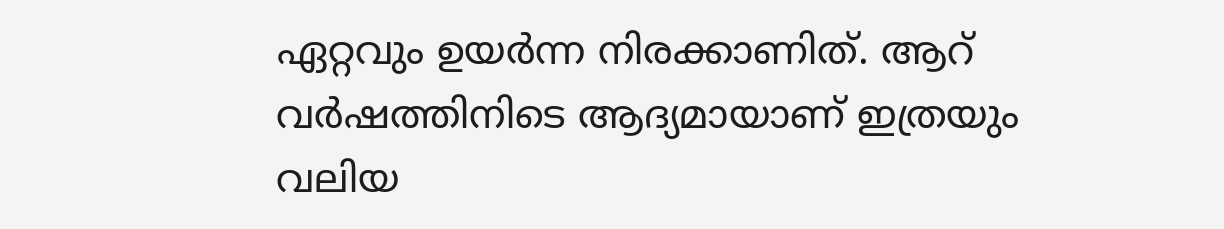ഏറ്റവും ഉയര്‍ന്ന നിരക്കാണിത്. ആറ് വര്‍ഷത്തിനിടെ ആദ്യമായാണ് ഇത്രയും വലിയ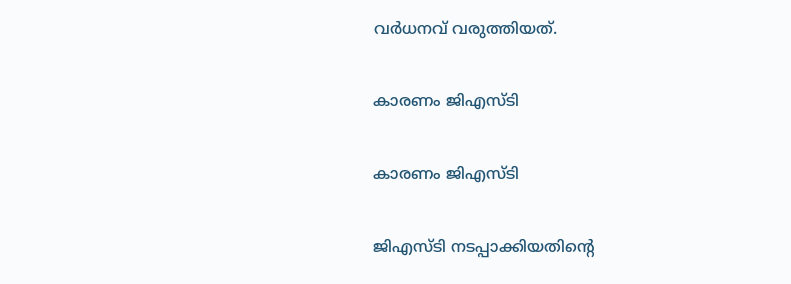വര്‍ധനവ് വരുത്തിയത്.

കാരണം ജിഎസ്ടി

കാരണം ജിഎസ്ടി

ജിഎസ്ടി നടപ്പാക്കിയതിന്റെ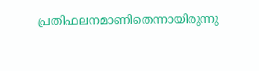പ്രതിഫലനമാണിതെന്നായിരുന്നു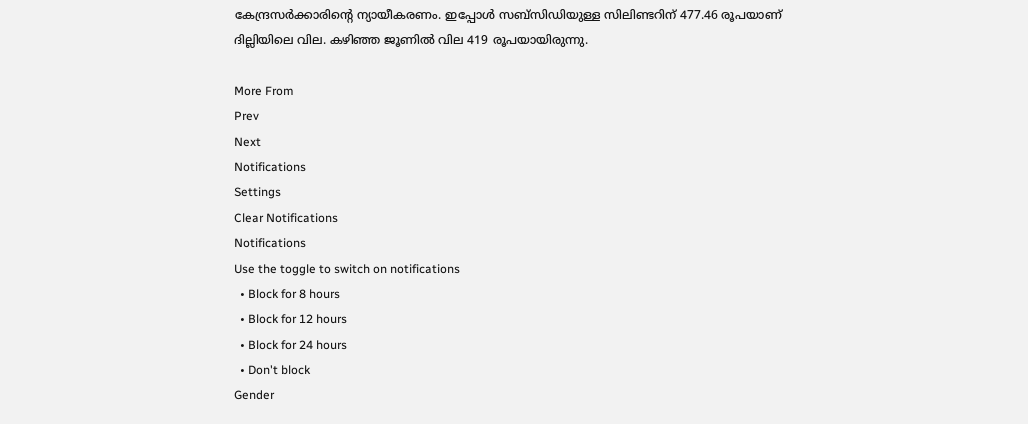കേന്ദ്രസര്‍ക്കാരിന്റെ ന്യായീകരണം. ഇപ്പോള്‍ സബ്‌സിഡിയുള്ള സിലിണ്ടറിന് 477.46 രൂപയാണ് ദില്ലിയിലെ വില. കഴിഞ്ഞ ജൂണില്‍ വില 419 രൂപയായിരുന്നു.

More From
Prev
Next
Notifications
Settings
Clear Notifications
Notifications
Use the toggle to switch on notifications
  • Block for 8 hours
  • Block for 12 hours
  • Block for 24 hours
  • Don't block
Gender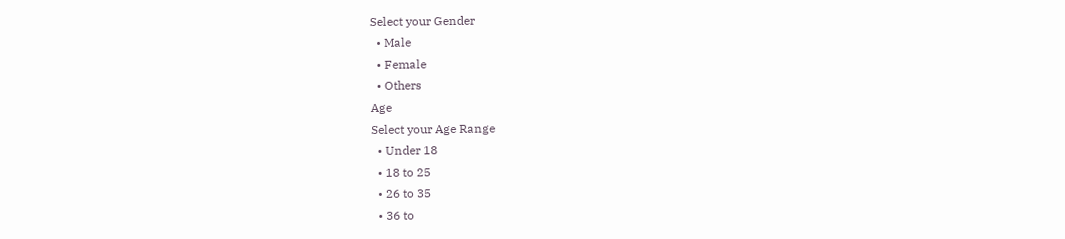Select your Gender
  • Male
  • Female
  • Others
Age
Select your Age Range
  • Under 18
  • 18 to 25
  • 26 to 35
  • 36 to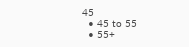45
  • 45 to 55
  • 55+